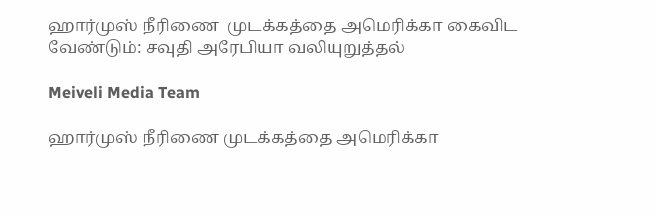ஹார்முஸ் நீரிணை  முடக்கத்தை அமெரிக்கா கைவிட வேண்டும்: சவுதி அரேபியா வலியுறுத்தல்

Meiveli Media Team

ஹார்முஸ் நீரிணை முடக்கத்தை அமெரிக்கா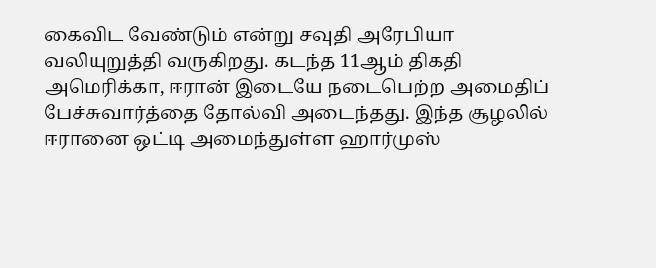கைவிட வேண்டும் என்று சவுதி அரேபியா வலியுறுத்தி வருகிறது. கடந்த 11ஆம் திகதி அமெரிக்கா, ஈரான் இடையே நடைபெற்ற அமைதிப் பேச்சுவார்த்தை தோல்வி அடைந்தது. இந்த சூழலில் ஈரானை ஒட்டி அமைந்துள்ள ஹார்முஸ்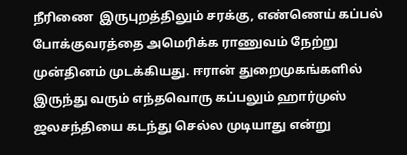நீரிணை  இருபுறத்திலும் சரக்கு, எண்ணெய் கப்பல் போக்குவரத்தை அமெரிக்க ராணுவம் நேற்று முன்தினம் முடக்கியது. ஈரான் துறைமுகங்களில் இருந்து வரும் எந்தவொரு கப்பலும் ஹார்முஸ் ஜலசந்தியை கடந்து செல்ல முடியாது என்று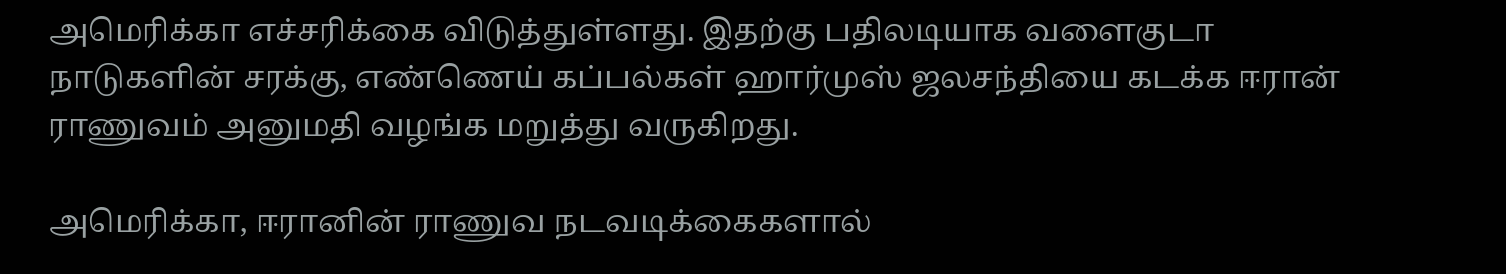அமெரிக்கா எச்சரிக்கை விடுத்துள்ளது. இதற்கு பதிலடியாக வளைகுடா நாடுகளின் சரக்கு, எண்ணெய் கப்பல்கள் ஹார்முஸ் ஜலசந்தியை கடக்க ஈரான் ராணுவம் அனுமதி வழங்க மறுத்து வருகிறது.

அமெரிக்கா, ஈரானின் ராணுவ நடவடிக்கைகளால்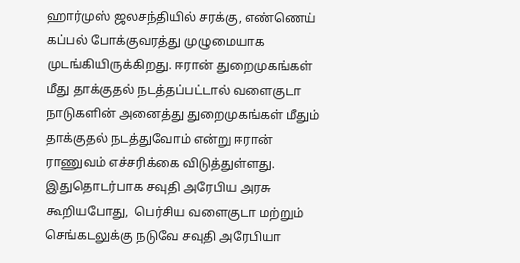ஹார்முஸ் ஜலசந்தியில் சரக்கு, எண்ணெய் கப்பல் போக்குவரத்து முழுமையாக முடங்கியிருக்கிறது. ஈரான் துறைமுகங்கள் மீது தாக்குதல் நடத்தப்பட்டால் வளைகுடா நாடுகளின் அனைத்து துறைமுகங்கள் மீதும் தாக்குதல் நடத்துவோம் என்று ஈரான் ராணுவம் எச்சரிக்கை விடுத்துள்ளது. இதுதொடர்பாக சவுதி அரேபிய அரசு கூறியபோது,  பெர்சிய வளைகுடா மற்றும் செங்கடலுக்கு நடுவே சவுதி அரேபியா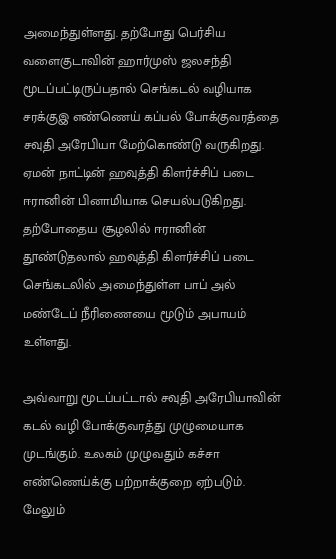அமைந்துள்ளது. தற்போது பெர்சிய வளைகுடாவின் ஹார்முஸ் ஜலசந்தி மூடப்பட்டிருப்பதால் செங்கடல் வழியாக சரக்குஇ எண்ணெய் கப்பல் போக்குவரத்தை சவுதி அரேபியா மேற்கொண்டு வருகிறது. ஏமன் நாட்டின் ஹவுத்தி கிளர்ச்சிப் படை ஈரானின் பினாமியாக செயல்படுகிறது. தற்போதைய சூழலில் ஈரானின் தூண்டுதலால் ஹவுத்தி கிளர்ச்சிப் படை செங்கடலில் அமைந்துள்ள பாப் அல் மண்டேப் நீரிணையை மூடும் அபாயம் உள்ளது.

அவ்வாறு மூடப்பட்டால் சவுதி அரேபியாவின் கடல் வழி போக்குவரத்து முழுமையாக முடங்கும். உலகம் முழுவதும் கச்சா எண்ணெய்க்கு பற்றாக்குறை ஏற்படும். மேலும்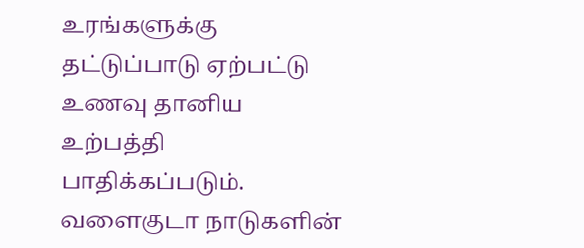உரங்களுக்கு தட்டுப்பாடு ஏற்பட்டு உணவு தானிய உற்பத்தி பாதிக்கப்படும். வளைகுடா நாடுகளின்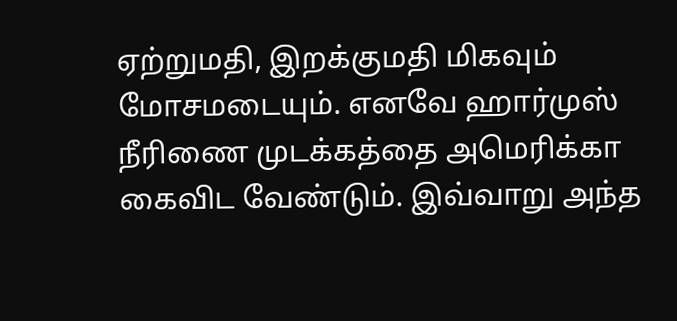ஏற்றுமதி, இறக்குமதி மிகவும் மோசமடையும். எனவே ஹார்முஸ் நீரிணை முடக்கத்தை அமெரிக்கா கைவிட வேண்டும். இவ்வாறு அந்த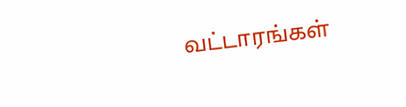வட்டாரங்கள்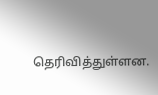தெரிவித்துள்ளன.